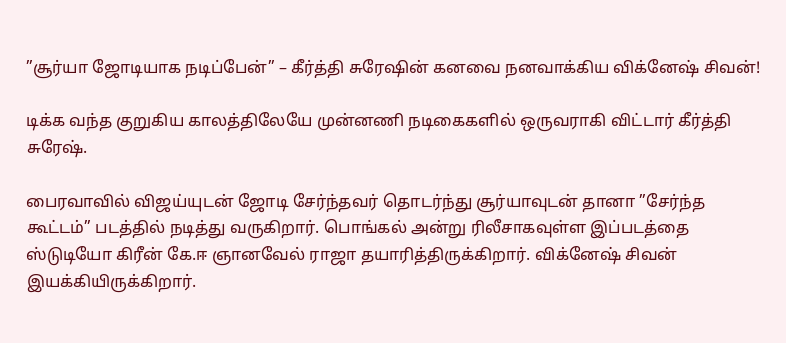”சூர்யா ஜோடியாக நடிப்பேன்” – கீர்த்தி சுரேஷின் கனவை நனவாக்கிய விக்னேஷ் சிவன்!

டிக்க வந்த குறுகிய காலத்திலேயே முன்னணி நடிகைகளில் ஒருவராகி விட்டார் கீர்த்தி சுரேஷ்.

பைரவாவில் விஜய்யுடன் ஜோடி சேர்ந்தவர் தொடர்ந்து சூர்யாவுடன் தானா ”சேர்ந்த கூட்டம்” படத்தில் நடித்து வருகிறார். பொங்கல் அன்று ரிலீசாகவுள்ள இப்படத்தை ஸ்டுடியோ கிரீன் கே.ஈ ஞானவேல் ராஜா தயாரித்திருக்கிறார். விக்னேஷ் சிவன் இயக்கியிருக்கிறார்.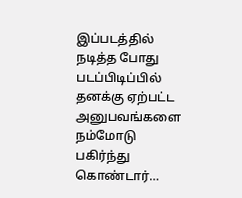இப்படத்தில் நடித்த போது படப்பிடிப்பில் தனக்கு ஏற்பட்ட அனுபவங்களை நம்மோடு பகிர்ந்து கொண்டார்…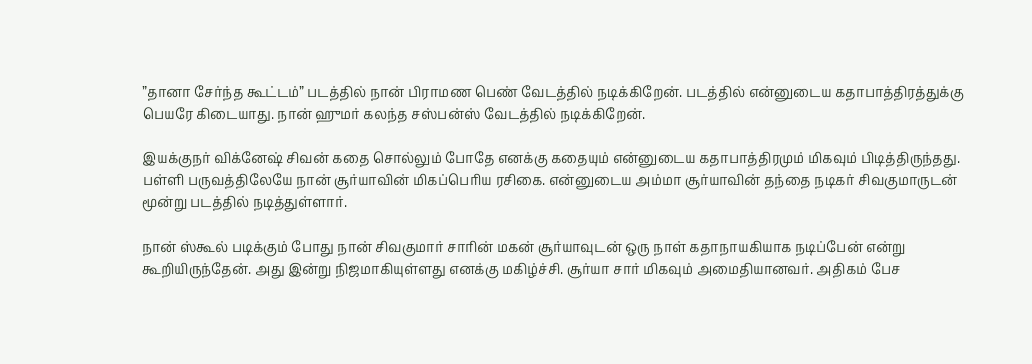”தானா சேர்ந்த கூட்டம்” படத்தில் நான் பிராமண பெண் வேடத்தில் நடிக்கிறேன். படத்தில் என்னுடைய கதாபாத்திரத்துக்கு பெயரே கிடையாது. நான் ஹுமர் கலந்த சஸ்பன்ஸ் வேடத்தில் நடிக்கிறேன்.

இயக்குநர் விக்னேஷ் சிவன் கதை சொல்லும் போதே எனக்கு கதையும் என்னுடைய கதாபாத்திரமும் மிகவும் பிடித்திருந்தது. பள்ளி பருவத்திலேயே நான் சூர்யாவின் மிகப்பெரிய ரசிகை. என்னுடைய அம்மா சூர்யாவின் தந்தை நடிகர் சிவகுமாருடன் மூன்று படத்தில் நடித்துள்ளார்.

நான் ஸ்கூல் படிக்கும் போது நான் சிவகுமார் சாரின் மகன் சூர்யாவுடன் ஒரு நாள் கதாநாயகியாக நடிப்பேன் என்று கூறியிருந்தேன். அது இன்று நிஜமாகியுள்ளது எனக்கு மகிழ்ச்சி. சூர்யா சார் மிகவும் அமைதியானவர். அதிகம் பேச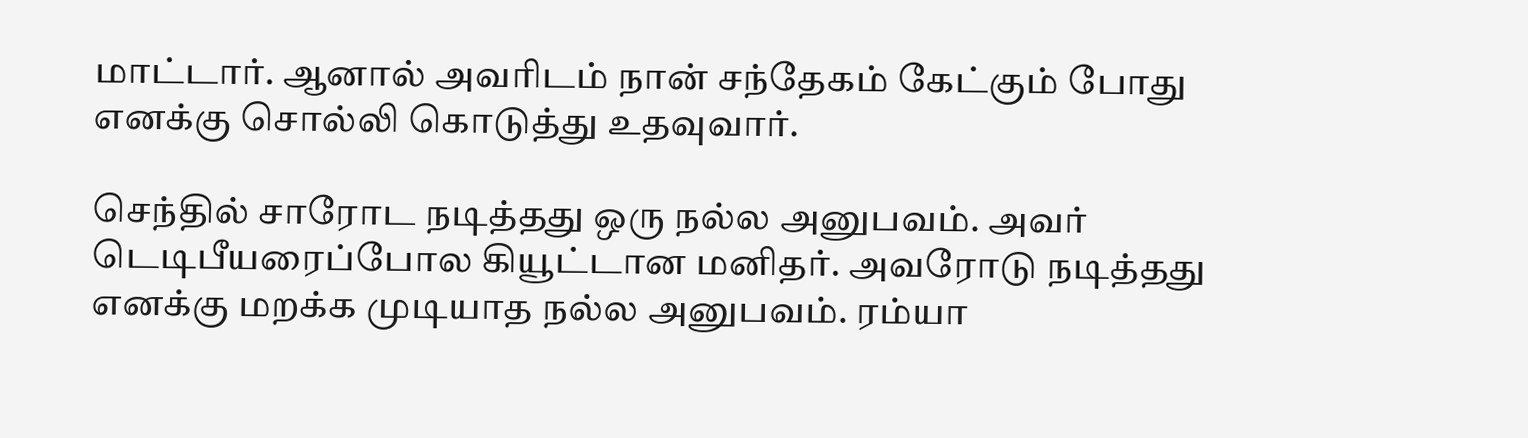மாட்டார். ஆனால் அவரிடம் நான் சந்தேகம் கேட்கும் போது எனக்கு சொல்லி கொடுத்து உதவுவார்.

செந்தில் சாரோட நடித்தது ஒரு நல்ல அனுபவம். அவர் டெடிபீயரைப்போல கியூட்டான மனிதர். அவரோடு நடித்தது எனக்கு மறக்க முடியாத நல்ல அனுபவம். ரம்யா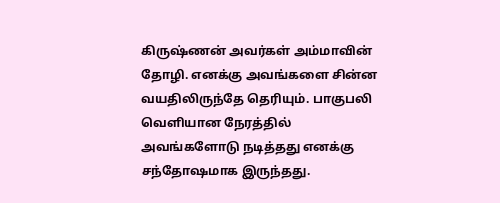கிருஷ்ணன் அவர்கள் அம்மாவின் தோழி. எனக்கு அவங்களை சின்ன வயதிலிருந்தே தெரியும். பாகுபலி வெளியான நேரத்தில் அவங்களோடு நடித்தது எனக்கு சந்தோஷமாக இருந்தது.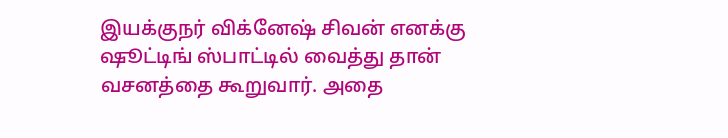இயக்குநர் விக்னேஷ் சிவன் எனக்கு ஷூட்டிங் ஸ்பாட்டில் வைத்து தான் வசனத்தை கூறுவார். அதை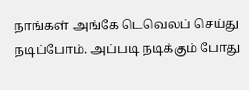நாங்கள் அங்கே டெவெலப் செய்து நடிப்போம். அப்படி நடிக்கும் போது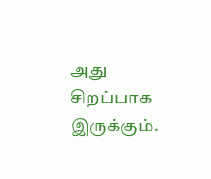அது சிறப்பாக இருக்கும்.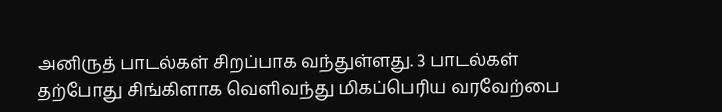அனிருத் பாடல்கள் சிறப்பாக வந்துள்ளது. 3 பாடல்கள் தற்போது சிங்கிளாக வெளிவந்து மிகப்பெரிய வரவேற்பை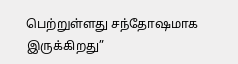பெற்றுள்ளது சந்தோஷமாக இருக்கிறது”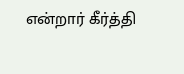என்றார் கீர்த்தி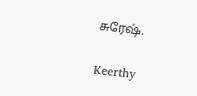சுரேஷ்.

Keerthy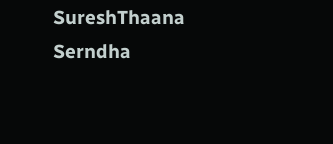SureshThaana Serndha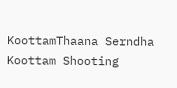KoottamThaana Serndha Koottam Shooting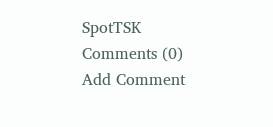SpotTSK
Comments (0)
Add Comment